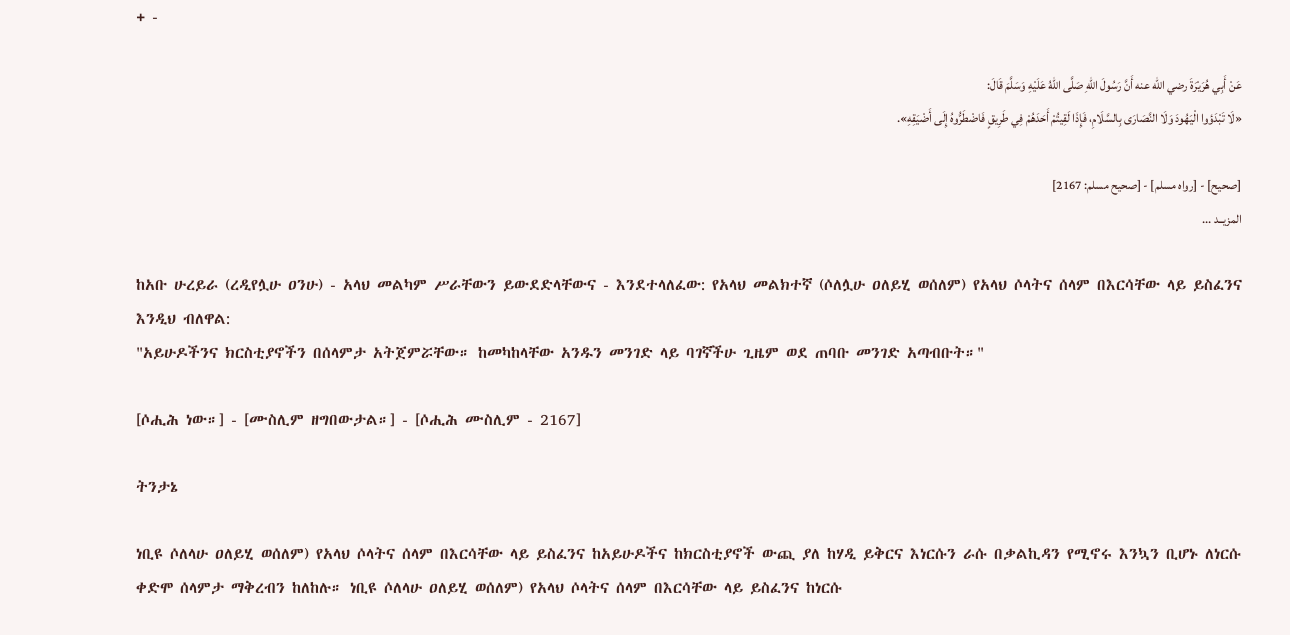+ -

عَنْ أَبِي هُرَيْرَةَ رضي الله عنه أَنَّ رَسُولَ اللهِ صَلَّى اللهُ عَلَيْهِ وَسَلَّمَ قَالَ:
«لَا تَبْدَؤوا الْيَهُودَ وَلَا النَّصَارَى بِالسَّلَامِ، فَإِذَا لَقِيتُمْ أَحَدَهُمْ فِي طَرِيقٍ فَاضْطَرُّوهُ إِلَى أَضْيَقِهِ».

[صحيح] - [رواه مسلم] - [صحيح مسلم: 2167]
المزيــد ...

ከአቡ ሁረይራ (ረዲየሏሁ ዐንሁ) - አላህ መልካም ሥራቸውን ይውደድላቸውና - እንደተላለፈው: የአላህ መልክተኛ (ሶለሏሁ ዐለይሂ ወሰለም) የአላህ ሶላትና ሰላም በእርሳቸው ላይ ይስፈንና እንዲህ ብለዋል:
"አይሁዶችንና ክርስቲያኖችን በሰላምታ አትጀምሯቸው። ከመካከላቸው አንዱን መንገድ ላይ ባገኛችሁ ጊዜም ወደ ጠባቡ መንገድ አጣብቡት።"

[ሶሒሕ ነው።] - [ሙስሊም ዘግበውታል።] - [ሶሒሕ ሙስሊም - 2167]

ትንታኔ

ነቢዩ ሶለላሁ ዐለይሂ ወሰለም) የአላህ ሶላትና ሰላም በእርሳቸው ላይ ይስፈንና ከአይሁዶችና ከክርስቲያኖች ውጪ ያለ ከሃዲ ይቅርና እነርሱን ራሱ በቃልኪዳን የሚኖሩ እንኳን ቢሆኑ ለነርሱ ቀድሞ ሰላምታ ማቅረብን ከለከሉ። ነቢዩ ሶለላሁ ዐለይሂ ወሰለም) የአላህ ሶላትና ሰላም በእርሳቸው ላይ ይስፈንና ከነርሱ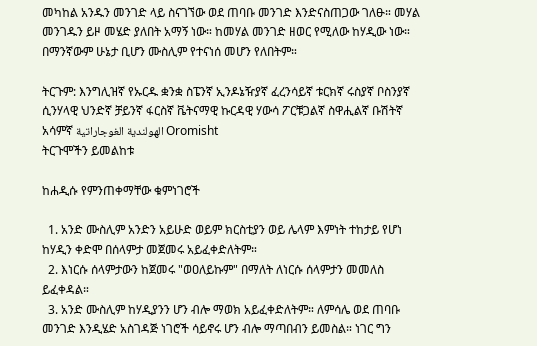መካከል አንዱን መንገድ ላይ ስናገኘው ወደ ጠባቡ መንገድ እንድናስጠጋው ገለፁ። መሃል መንገዱን ይዞ መሄድ ያለበት አማኝ ነው። ከመሃል መንገድ ዘወር የሚለው ከሃዲው ነው። በማንኛውም ሁኔታ ቢሆን ሙስሊም የተናነሰ መሆን የለበትም።

ትርጉም: እንግሊዝኛ የኡርዱ ቋንቋ ስፔንኛ ኢንዶኔዥያኛ ፈረንሳይኛ ቱርክኛ ሩስያኛ ቦስንያኛ ሲንሃላዊ ህንድኛ ቻይንኛ ፋርስኛ ቬትናማዊ ኩርዳዊ ሃውሳ ፖርቹጋልኛ ስዋሒልኛ ቡሽትኛ አሳምኛ الهولندية الغوجاراتية Oromisht
ትርጉሞችን ይመልከቱ

ከሐዲሱ የምንጠቀማቸው ቁምነገሮች

  1. አንድ ሙስሊም አንድን አይሁድ ወይም ክርስቲያን ወይ ሌላም እምነት ተከታይ የሆነ ከሃዲን ቀድሞ በሰላምታ መጀመሩ አይፈቀድለትም።
  2. እነርሱ ሰላምታውን ከጀመሩ "ወዐለይኩም" በማለት ለነርሱ ሰላምታን መመለስ ይፈቀዳል።
  3. አንድ ሙስሊም ከሃዲያንን ሆን ብሎ ማወክ አይፈቀድለትም። ለምሳሌ ወደ ጠባቡ መንገድ እንዲሄድ አስገዳጅ ነገሮች ሳይኖሩ ሆን ብሎ ማጣበብን ይመስል። ነገር ግን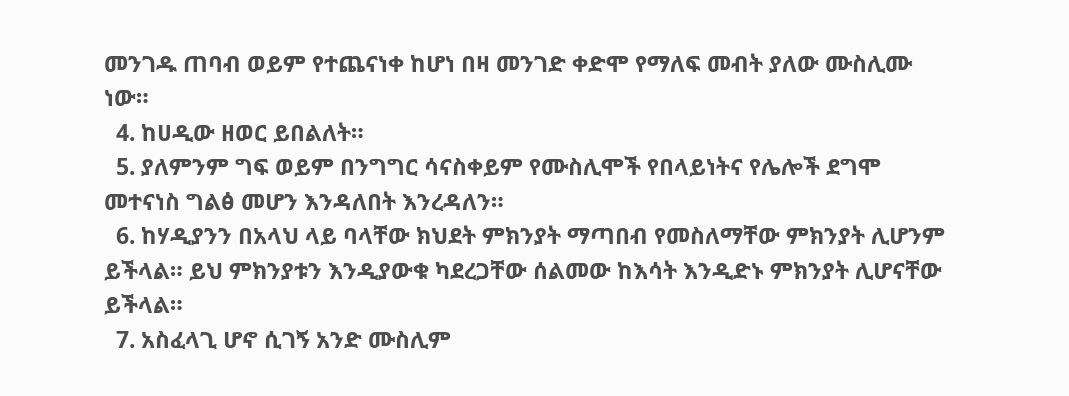መንገዱ ጠባብ ወይም የተጨናነቀ ከሆነ በዛ መንገድ ቀድሞ የማለፍ መብት ያለው ሙስሊሙ ነው።
  4. ከሀዲው ዘወር ይበልለት።
  5. ያለምንም ግፍ ወይም በንግግር ሳናስቀይም የሙስሊሞች የበላይነትና የሌሎች ደግሞ መተናነስ ግልፅ መሆን እንዳለበት እንረዳለን።
  6. ከሃዲያንን በአላህ ላይ ባላቸው ክህደት ምክንያት ማጣበብ የመስለማቸው ምክንያት ሊሆንም ይችላል። ይህ ምክንያቱን እንዲያውቁ ካደረጋቸው ሰልመው ከእሳት እንዲድኑ ምክንያት ሊሆናቸው ይችላል።
  7. አስፈላጊ ሆኖ ሲገኝ አንድ ሙስሊም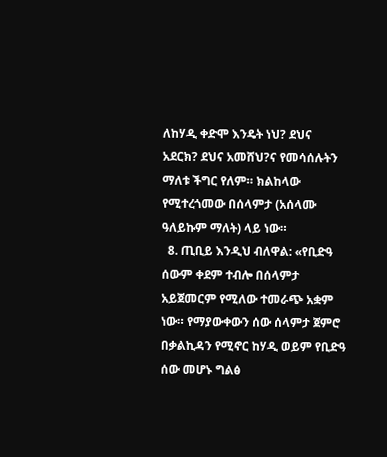ለከሃዲ ቀድሞ እንዴት ነህ? ደህና አደርክ? ደህና አመሸህ?ና የመሳሰሉትን ማለቱ ችግር የለም። ክልከላው የሚተረጎመው በሰላምታ (አሰላሙ ዓለይኩም ማለት) ላይ ነው።
  8. ጢቢይ እንዲህ ብለዋል: «የቢድዓ ሰውም ቀደም ተብሎ በሰላምታ አይጀመርም የሚለው ተመራጭ አቋም ነው። የማያውቀውን ሰው ሰላምታ ጀምሮ በቃልኪዳን የሚኖር ከሃዲ ወይም የቢድዓ ሰው መሆኑ ግልፅ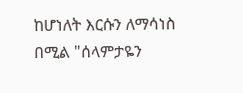ከሆነለት እርሱን ለማሳነስ በሚል "ሰላምታዬን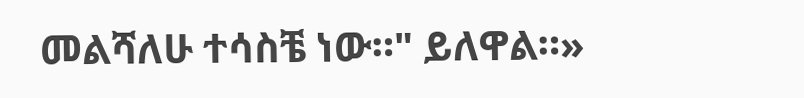መልሻለሁ ተሳስቼ ነው።" ይለዋል።»